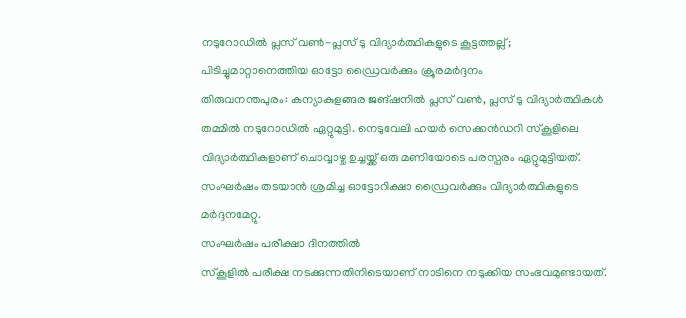നടുറോഡിൽ പ്ലസ് വൺ-പ്ലസ് ടു വിദ്യാർത്ഥികളുടെ കൂട്ടത്തല്ല്; പിടിച്ചുമാറ്റാനെത്തിയ ഓട്ടോ ഡ്രൈവർക്കും ക്രൂരമർദ്ദനം
തിരുവനന്തപുരം: കന്യാകുളങ്ങര ജങ്ഷനിൽ പ്ലസ് വൺ, പ്ലസ് ടു വിദ്യാർത്ഥികൾ തമ്മിൽ നടുറോഡിൽ ഏറ്റുമുട്ടി. നെടുവേലി ഹയർ സെക്കൻഡറി സ്കൂളിലെ വിദ്യാർത്ഥികളാണ് ചൊവ്വാഴ്ച ഉച്ചയ്ക്ക് ഒരു മണിയോടെ പരസ്പരം ഏറ്റുമുട്ടിയത്. സംഘർഷം തടയാൻ ശ്രമിച്ച ഓട്ടോറിക്ഷാ ഡ്രൈവർക്കും വിദ്യാർത്ഥികളുടെ മർദ്ദനമേറ്റു.
സംഘർഷം പരീക്ഷാ ദിനത്തിൽ
സ്കൂളിൽ പരീക്ഷ നടക്കുന്നതിനിടെയാണ് നാടിനെ നടുക്കിയ സംഭവമുണ്ടായത്.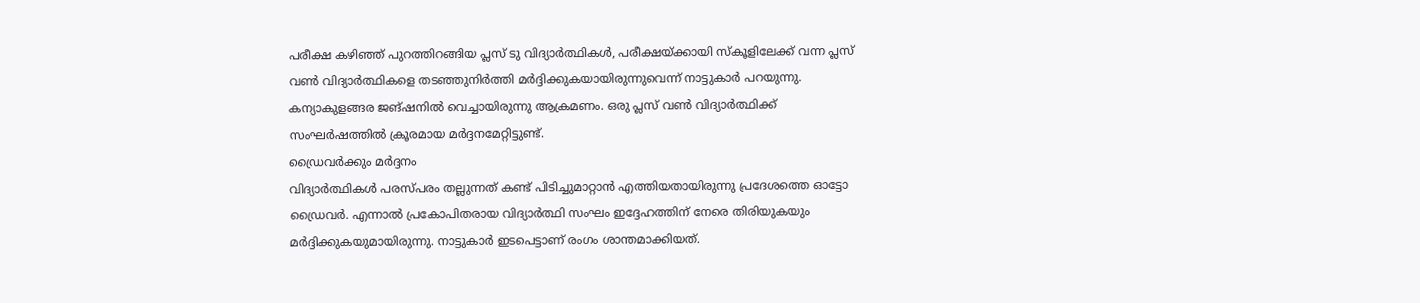പരീക്ഷ കഴിഞ്ഞ് പുറത്തിറങ്ങിയ പ്ലസ് ടു വിദ്യാർത്ഥികൾ, പരീക്ഷയ്ക്കായി സ്കൂളിലേക്ക് വന്ന പ്ലസ് വൺ വിദ്യാർത്ഥികളെ തടഞ്ഞുനിർത്തി മർദ്ദിക്കുകയായിരുന്നുവെന്ന് നാട്ടുകാർ പറയുന്നു. കന്യാകുളങ്ങര ജങ്ഷനിൽ വെച്ചായിരുന്നു ആക്രമണം. ഒരു പ്ലസ് വൺ വിദ്യാർത്ഥിക്ക് സംഘർഷത്തിൽ ക്രൂരമായ മർദ്ദനമേറ്റിട്ടുണ്ട്.
ഡ്രൈവർക്കും മർദ്ദനം
വിദ്യാർത്ഥികൾ പരസ്പരം തല്ലുന്നത് കണ്ട് പിടിച്ചുമാറ്റാൻ എത്തിയതായിരുന്നു പ്രദേശത്തെ ഓട്ടോ ഡ്രൈവർ. എന്നാൽ പ്രകോപിതരായ വിദ്യാർത്ഥി സംഘം ഇദ്ദേഹത്തിന് നേരെ തിരിയുകയും മർദ്ദിക്കുകയുമായിരുന്നു. നാട്ടുകാർ ഇടപെട്ടാണ് രംഗം ശാന്തമാക്കിയത്.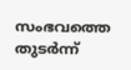സംഭവത്തെ തുടർന്ന്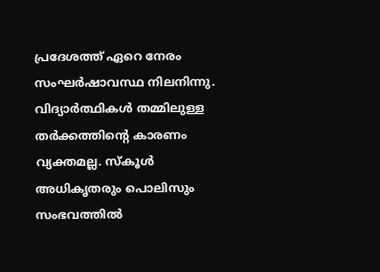പ്രദേശത്ത് ഏറെ നേരം സംഘർഷാവസ്ഥ നിലനിന്നു. വിദ്യാർത്ഥികൾ തമ്മിലുള്ള തർക്കത്തിന്റെ കാരണം വ്യക്തമല്ല. സ്കൂൾ അധികൃതരും പൊലിസും സംഭവത്തിൽ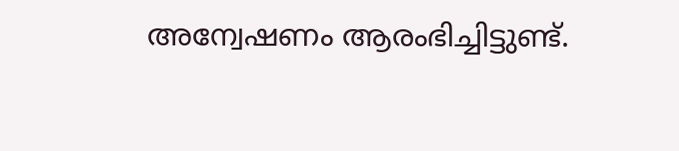അന്വേഷണം ആരംഭിച്ചിട്ടുണ്ട്.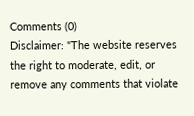Comments (0)
Disclaimer: "The website reserves the right to moderate, edit, or remove any comments that violate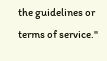the guidelines or terms of service."